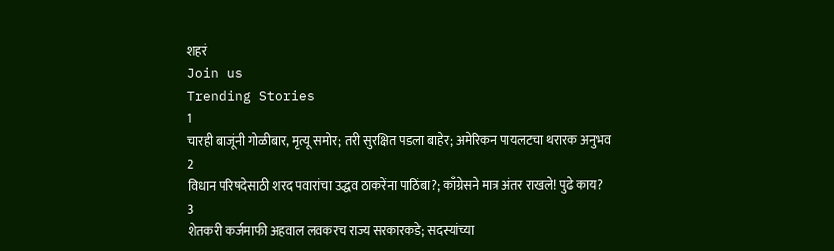शहरं
Join us
Trending Stories
1
चारही बाजूंनी गोळीबार, मृत्यू समोर; तरी सुरक्षित पडला बाहेर; अमेरिकन पायलटचा थरारक अनुभव
2
विधान परिषदेसाठी शरद पवारांचा उद्धव ठाकरेंना पाठिंबा?; काँग्रेसने मात्र अंतर राखले! पुढे काय?
3
शेतकरी कर्जमाफी अहवाल लवकरच राज्य सरकारकडे; सदस्यांच्या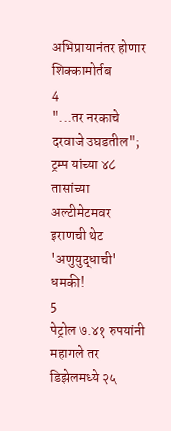अभिप्रायानंतर होणार शिक्कामोर्तब
4
"...तर नरकाचे दरवाजे उघडतील"; ट्रम्प यांच्या ४८ तासांच्या अल्टीमेटमवर इराणची थेट 'अणुयुद्धाची' धमकी!
5
पेट्रोल ७.४१ रुपयांनी महागले तर डिझेलमध्ये २५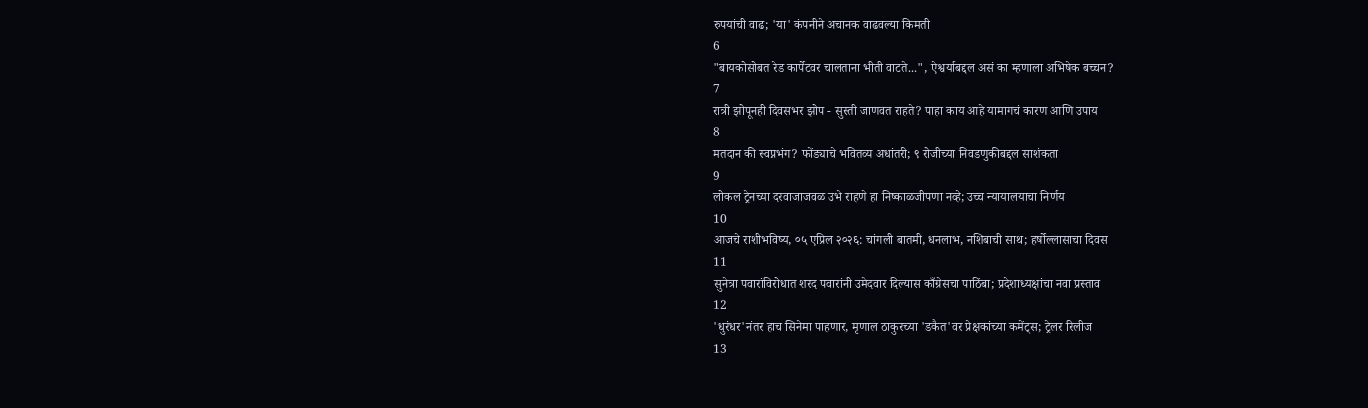रुपयांची वाढ; 'या' कंपनीने अचानक वाढवल्या किमती
6
"बायकोसोबत रेड कार्पेटवर चालताना भीती वाटते...", ऐश्वर्याबद्दल असं का म्हणाला अभिषेक बच्चन?
7
रात्री झोपूनही दिवसभर झोप - सुस्ती जाणवत राहते? पाहा काय आहे यामागचं कारण आणि उपाय
8
मतदान की स्वप्नभंग? फोंड्याचे भवितव्य अधांतरी; ९ रोजीच्या निवडणुकीबद्दल साशंकता
9
लोकल ट्रेनच्या दरवाजाजवळ उभे राहणे हा निष्काळजीपणा नव्हे; उच्च न्यायालयाचा निर्णय
10
आजचे राशीभविष्य, ०५ एप्रिल २०२६: चांगली बातमी, धनलाभ, नशिबाची साथ; हर्षोल्लासाचा दिवस
11
सुनेत्रा पवारांविरोधात शरद पवारांनी उमेदवार दिल्यास काँग्रेसचा पाठिंबा; प्रदेशाध्यक्षांचा नवा प्रस्ताव
12
'धुरंधर'नंतर हाच सिनेमा पाहणार, मृणाल ठाकुरच्या 'डकैत'वर प्रेक्षकांच्या कमेंट्स; ट्रेलर रिलीज
13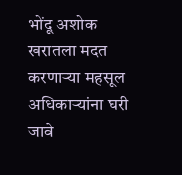भोंदू अशोक खरातला मदत करणाऱ्या महसूल अधिकाऱ्यांना घरी जावे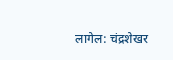लागेल: चंद्रशेखर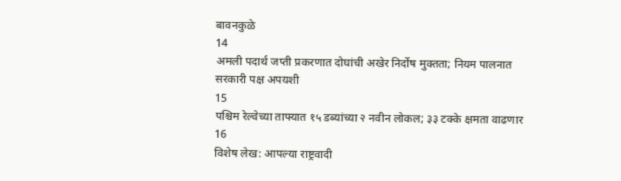बावनकुळे
14
अमली पदार्थ जप्ती प्रकरणात दोघांची अखेर निर्दोष मुक्तता; नियम पालनात सरकारी पक्ष अपयशी
15
पश्चिम रेल्वेच्या ताफ्यात १५ डब्यांच्या २ नवीन लोकल; ३३ टक्के क्षमता वाढणार
16
विशेष लेख: आपल्या राष्ट्रवादी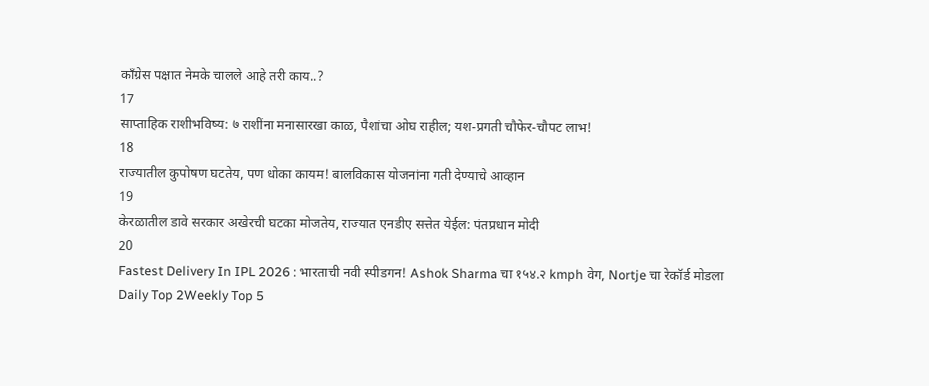काँग्रेस पक्षात नेमके चालले आहे तरी काय..?
17
साप्ताहिक राशीभविष्य: ७ राशींना मनासारखा काळ, पैशांचा ओघ राहील; यश-प्रगती चौफेर-चौपट लाभ!
18
राज्यातील कुपोषण घटतेय, पण धोका कायम! बालविकास योजनांना गती देण्याचे आव्हान
19
केरळातील डावे सरकार अखेरची घटका मोजतेय, राज्यात एनडीए सत्तेत येईल: पंतप्रधान मोदी
20
Fastest Delivery In IPL 2026 : भारताची नवी स्पीडगन! Ashok Sharma चा १५४.२ kmph वेग, Nortje चा रेकॉर्ड मोडला
Daily Top 2Weekly Top 5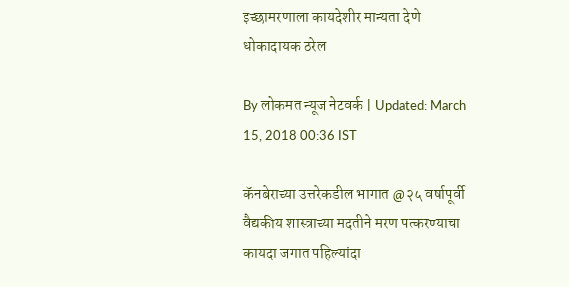इच्छामरणाला कायदेशीर मान्यता देणे धोकादायक ठरेल

By लोकमत न्यूज नेटवर्क | Updated: March 15, 2018 00:36 IST

कॅनबेराच्या उत्तरेकडील भागात @२५ वर्षापूर्वी वैद्यकीय शास्त्राच्या मदतीने मरण पत्करण्याचा कायदा जगात पहिल्यांदा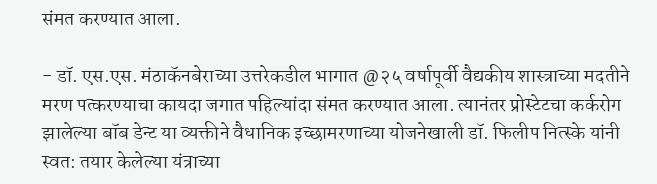संमत करण्यात आला.

- डॉ. एस.एस. मंठाकॅनबेराच्या उत्तरेकडील भागात @२५ वर्षापूर्वी वैद्यकीय शास्त्राच्या मदतीने मरण पत्करण्याचा कायदा जगात पहिल्यांदा संमत करण्यात आला. त्यानंतर प्रोस्टेटचा कर्करोग झालेल्या बॉब डेन्ट या व्यक्तीने वैधानिक इच्छामरणाच्या योजनेखाली डॉ. फिलीप नित्स्के यांनी स्वत: तयार केलेल्या यंत्राच्या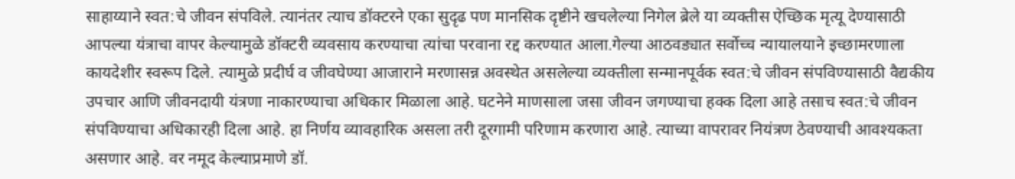साहाय्याने स्वत:चे जीवन संपविले. त्यानंतर त्याच डॉक्टरने एका सुदृढ पण मानसिक दृष्टीने खचलेल्या निगेल ब्रेले या व्यक्तीस ऐच्छिक मृत्यू देण्यासाठी आपल्या यंत्राचा वापर केल्यामुळे डॉक्टरी व्यवसाय करण्याचा त्यांचा परवाना रद्द करण्यात आला.गेल्या आठवड्यात सर्वोच्च न्यायालयाने इच्छामरणाला कायदेशीर स्वरूप दिले. त्यामुळे प्रदीर्घ व जीवघेण्या आजाराने मरणासन्न अवस्थेत असलेल्या व्यक्तीला सन्मानपूर्वक स्वत:चे जीवन संपविण्यासाठी वैद्यकीय उपचार आणि जीवनदायी यंत्रणा नाकारण्याचा अधिकार मिळाला आहे. घटनेने माणसाला जसा जीवन जगण्याचा हक्क दिला आहे तसाच स्वत:चे जीवन संपविण्याचा अधिकारही दिला आहे. हा निर्णय व्यावहारिक असला तरी दूरगामी परिणाम करणारा आहे. त्याच्या वापरावर नियंत्रण ठेवण्याची आवश्यकता असणार आहे. वर नमूद केल्याप्रमाणे डॉ.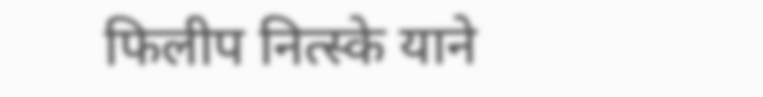फिलीप नित्स्के याने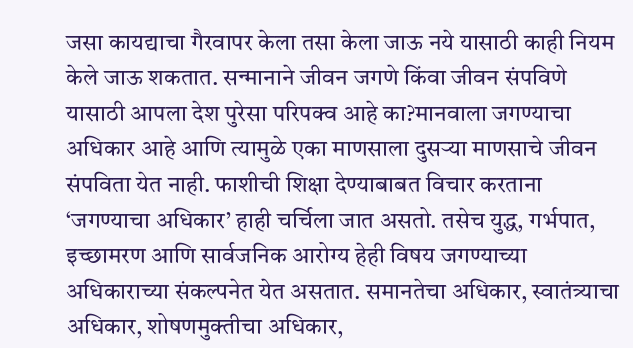जसा कायद्याचा गैरवापर केला तसा केला जाऊ नये यासाठी काही नियम केले जाऊ शकतात. सन्मानाने जीवन जगणे किंवा जीवन संपविणे यासाठी आपला देश पुरेसा परिपक्व आहे का?मानवाला जगण्याचा अधिकार आहे आणि त्यामुळे एका माणसाला दुसऱ्या माणसाचे जीवन संपविता येत नाही. फाशीची शिक्षा देण्याबाबत विचार करताना ‘जगण्याचा अधिकार’ हाही चर्चिला जात असतो. तसेच युद्ध, गर्भपात, इच्छामरण आणि सार्वजनिक आरोग्य हेही विषय जगण्याच्या अधिकाराच्या संकल्पनेत येत असतात. समानतेचा अधिकार, स्वातंत्र्याचा अधिकार, शोषणमुक्तीचा अधिकार,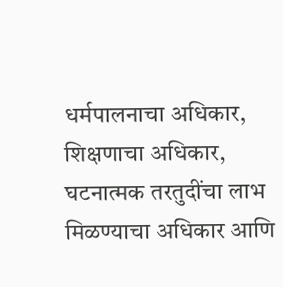धर्मपालनाचा अधिकार, शिक्षणाचा अधिकार, घटनात्मक तरतुदींचा लाभ मिळण्याचा अधिकार आणि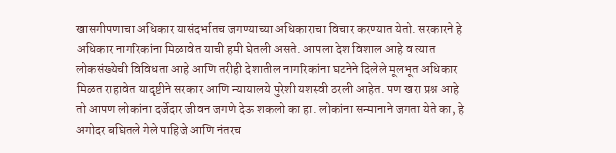खासगीपणाचा अधिकार यासंदर्भातच जगण्याच्या अधिकाराचा विचार करण्यात येतो. सरकारने हे अधिकार नागरिकांना मिळावेत याची हमी घेतली असते. आपला देश विशाल आहे व त्यात लोकसंख्येची विविधता आहे आणि तरीही देशातील नागरिकांना घटनेने दिलेले मूलभूत अधिकार मिळत राहावेत यादृष्टीने सरकार आणि न्यायालये पुरेशी यशस्वी ठरली आहेत. पण खरा प्रश्न आहे तो आपण लोकांना दर्जेदार जीवन जगणे देऊ शकलो का हा. लोकांना सन्मानाने जगता येते का, हे अगोदर बघितले गेले पाहिजे आणि नंतरच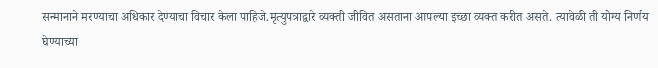सन्मानाने मरण्याचा अधिकार देण्याचा विचार केला पाहिजे.मृत्युपत्राद्वारे व्यक्ती जीवित असताना आपल्या इच्छा व्यक्त करीत असते. त्यावेळी ती योग्य निर्णय घेण्याच्या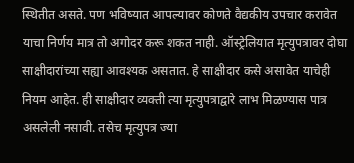स्थितीत असते. पण भविष्यात आपल्यावर कोणते वैद्यकीय उपचार करावेत याचा निर्णय मात्र तो अगोदर करू शकत नाही. ऑस्ट्रेलियात मृत्युपत्रावर दोघा साक्षीदारांच्या सह्या आवश्यक असतात. हे साक्षीदार कसे असावेत याचेही नियम आहेत. ही साक्षीदार व्यक्ती त्या मृत्युपत्राद्वारे लाभ मिळण्यास पात्र असलेली नसावी. तसेच मृत्युपत्र ज्या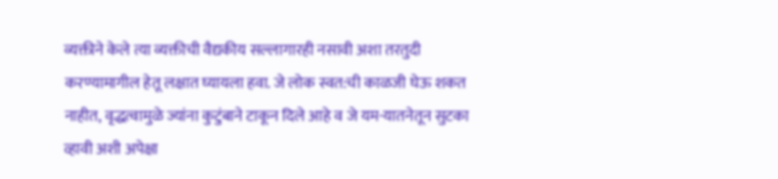व्यक्तीने केले त्या व्यक्तीची वैद्यकीय सल्लागारही नसावी अशा तरतुदी करण्यामागील हेतू लक्षात घ्यायला हवा. जे लोक स्वत:ची काळजी घेऊ शकत नाहीत, वृद्धत्वामुळे ज्यांना कुटुंबाने टाकून दिले आहे व जे यम-यातनेतून सुटका व्हावी अशी अपेक्षा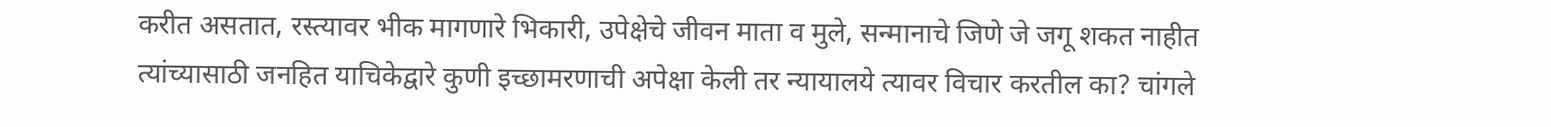करीत असतात, रस्त्यावर भीक मागणारे भिकारी, उपेक्षेचे जीवन माता व मुले, सन्मानाचे जिणे जे जगू शकत नाहीत त्यांच्यासाठी जनहित याचिकेद्वारे कुणी इच्छामरणाची अपेक्षा केली तर न्यायालये त्यावर विचार करतील का? चांगले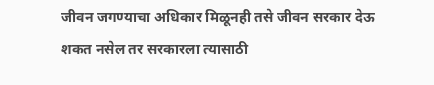जीवन जगण्याचा अधिकार मिळूनही तसे जीवन सरकार देऊ शकत नसेल तर सरकारला त्यासाठी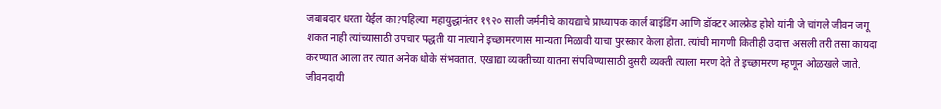जबाबदार धरता येईल का?पहिल्या महायुद्धानंतर १९२० साली जर्मनीचे कायद्याचे प्राध्यापक कार्ल बाइंडिंग आणि डॉक्टर आल्फ्रेड होशे यांनी जे चांगले जीवन जगू शकत नाही त्यांच्यासाठी उपचार पद्धती या नात्याने इच्छामरणास मान्यता मिळावी याचा पुरस्कार केला होता. त्यांची मागणी कितीही उदात्त असली तरी तसा कायदा करण्यात आला तर त्यात अनेक धोके संभवतात. एखाद्या व्यक्तीच्या यातना संपविण्यासाठी दुसरी व्यक्ती त्याला मरण देते ते इच्छामरण म्हणून ओळखले जाते. जीवनदायी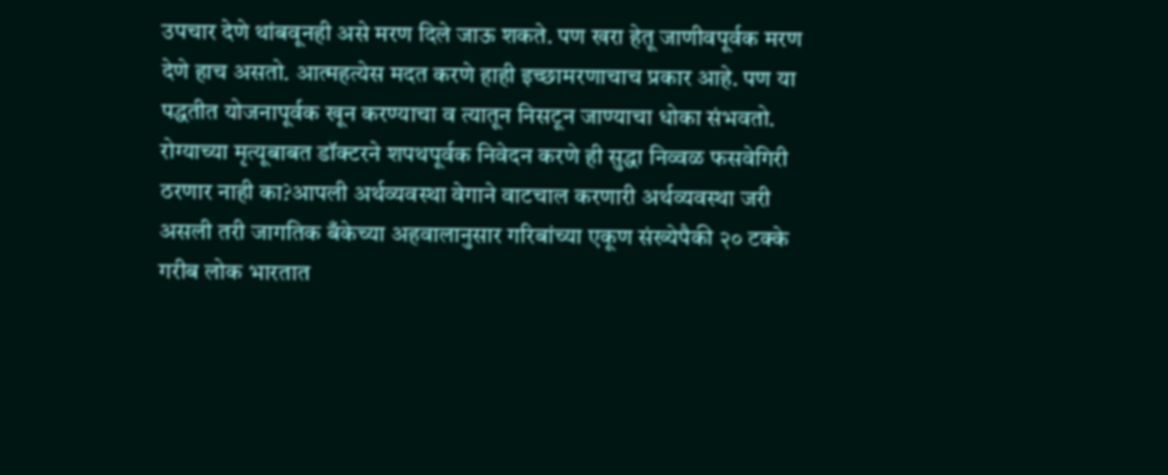उपचार देणे थांबवूनही असे मरण दिले जाऊ शकते. पण खरा हेतू जाणीवपूर्वक मरण देणे हाच असतो. आत्महत्येस मदत करणे हाही इच्छामरणाचाच प्रकार आहे. पण या पद्धतीत योजनापूर्वक खून करण्याचा व त्यातून निसटून जाण्याचा धोका संभवतो. रोग्याच्या मृत्यूबाबत डॉक्टरने शपथपूर्वक निवेदन करणे ही सुद्धा निव्वळ फसवेगिरी ठरणार नाही का?आपली अर्थव्यवस्था वेगाने वाटचाल करणारी अर्थव्यवस्था जरी असली तरी जागतिक बँकेच्या अहवालानुसार गरिबांच्या एकूण संख्येपैकी २० टक्के गरीब लोक भारतात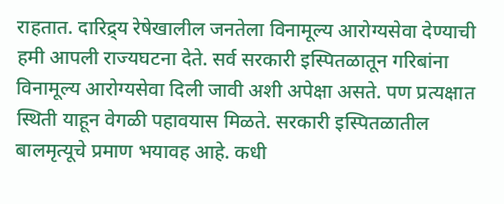राहतात. दारिद्र्य रेषेखालील जनतेला विनामूल्य आरोग्यसेवा देण्याची हमी आपली राज्यघटना देते. सर्व सरकारी इस्पितळातून गरिबांना विनामूल्य आरोग्यसेवा दिली जावी अशी अपेक्षा असते. पण प्रत्यक्षात स्थिती याहून वेगळी पहावयास मिळते. सरकारी इस्पितळातील बालमृत्यूचे प्रमाण भयावह आहे. कधी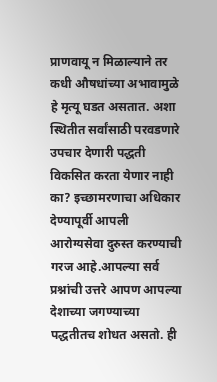प्राणवायू न मिळाल्याने तर कधी औषधांच्या अभावामुळे हे मृत्यू घडत असतात. अशा स्थितीत सर्वांसाठी परवडणारे उपचार देणारी पद्धती विकसित करता येणार नाही का? इच्छामरणाचा अधिकार देण्यापूर्वी आपली आरोग्यसेवा दुरुस्त करण्याची गरज आहे.आपल्या सर्व प्रश्नांची उत्तरे आपण आपल्या देशाच्या जगण्याच्या पद्धतीतच शोधत असतो. ही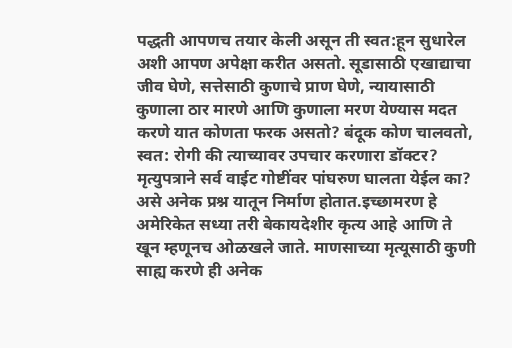पद्धती आपणच तयार केली असून ती स्वत:हून सुधारेल अशी आपण अपेक्षा करीत असतो. सूडासाठी एखाद्याचा जीव घेणे, सत्तेसाठी कुणाचे प्राण घेणे, न्यायासाठी कुणाला ठार मारणे आणि कुणाला मरण येण्यास मदत करणे यात कोणता फरक असतो? बंदूक कोण चालवतो, स्वत: रोगी की त्याच्यावर उपचार करणारा डॉक्टर? मृत्युपत्राने सर्व वाईट गोष्टींवर पांघरुण घालता येईल का? असे अनेक प्रश्न यातून निर्माण होतात.इच्छामरण हे अमेरिकेत सध्या तरी बेकायदेशीर कृत्य आहे आणि ते खून म्हणूनच ओळखले जाते. माणसाच्या मृत्यूसाठी कुणी साह्य करणे ही अनेक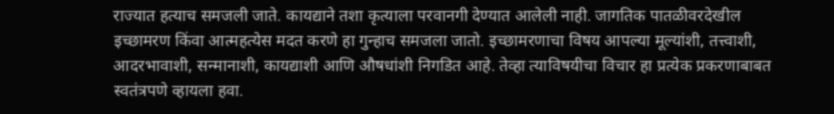राज्यात हत्याच समजली जाते. कायद्याने तशा कृत्याला परवानगी देण्यात आलेली नाही. जागतिक पातळीवरदेखील इच्छामरण किंवा आत्महत्येस मदत करणे हा गुन्हाच समजला जातो. इच्छामरणाचा विषय आपल्या मूल्यांशी, तत्त्वाशी, आदरभावाशी, सन्मानाशी, कायद्याशी आणि औषधांशी निगडित आहे. तेव्हा त्याविषयीचा विचार हा प्रत्येक प्रकरणाबाबत स्वतंत्रपणे व्हायला हवा.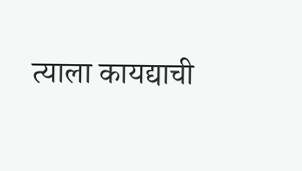त्याला कायद्याची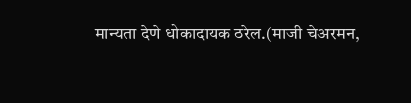मान्यता देणे धोकादायक ठरेल.(माजी चेअरमन,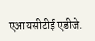एआयसीटीई एडीजे.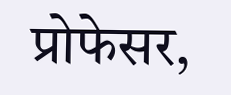प्रोफेसर,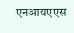एनआयएएस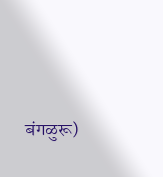बंगळुरू)